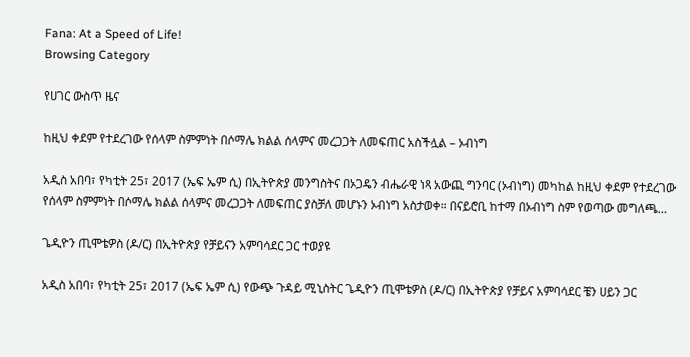Fana: At a Speed of Life!
Browsing Category

የሀገር ውስጥ ዜና

ከዚህ ቀደም የተደረገው የሰላም ስምምነት በሶማሌ ክልል ሰላምና መረጋጋት ለመፍጠር አስችሏል – ኦብነግ

አዲስ አበባ፣ የካቲት 25፣ 2017 (ኤፍ ኤም ሲ) በኢትዮጵያ መንግስትና በኦጋዴን ብሔራዊ ነጻ አውጪ ግንባር (ኦብነግ) መካከል ከዚህ ቀደም የተደረገው የሰላም ስምምነት በሶማሌ ክልል ሰላምና መረጋጋት ለመፍጠር ያስቻለ መሆኑን ኦብነግ አስታወቀ። በናይሮቢ ከተማ በኦብነግ ስም የወጣው መግለጫ…

ጌዲዮን ጢሞቴዎስ (ዶ/ር) በኢትዮጵያ የቻይናን አምባሳደር ጋር ተወያዩ

አዲስ አበባ፣ የካቲት 25፣ 2017 (ኤፍ ኤም ሲ) የውጭ ጉዳይ ሚኒስትር ጌዲዮን ጢሞቴዎስ (ዶ/ር) በኢትዮጵያ የቻይና አምባሳደር ቼን ሀይን ጋር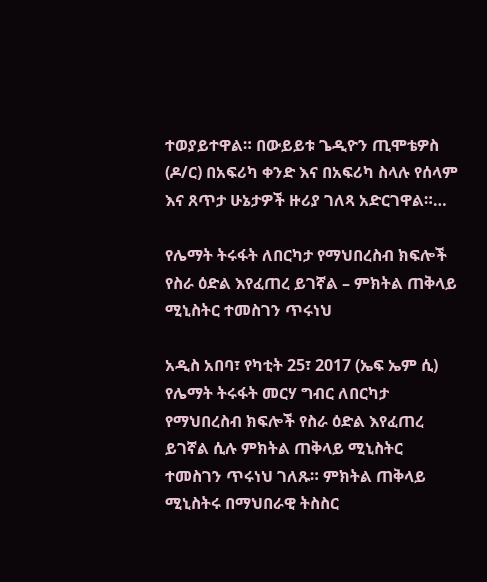ተወያይተዋል። በውይይቱ ጌዲዮን ጢሞቴዎስ (ዶ/ር) በአፍሪካ ቀንድ እና በአፍሪካ ስላሉ የሰላም እና ጸጥታ ሁኔታዎች ዙሪያ ገለጻ አድርገዋል።…

የሌማት ትሩፋት ለበርካታ የማህበረስብ ክፍሎች የስራ ዕድል እየፈጠረ ይገኛል – ምክትል ጠቅላይ ሚኒስትር ተመስገን ጥሩነህ

አዲስ አበባ፣ የካቲት 25፣ 2017 (ኤፍ ኤም ሲ) የሌማት ትሩፋት መርሃ ግብር ለበርካታ የማህበረስብ ክፍሎች የስራ ዕድል እየፈጠረ ይገኛል ሲሉ ምክትል ጠቅላይ ሚኒስትር ተመስገን ጥሩነህ ገለጹ። ምክትል ጠቅላይ ሚኒስትሩ በማህበራዊ ትስስር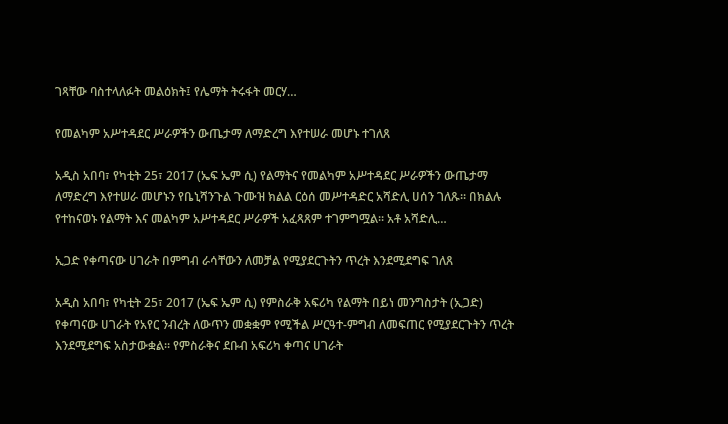ገጻቸው ባስተላለፉት መልዕክት፤ የሌማት ትሩፋት መርሃ…

የመልካም አሥተዳደር ሥራዎችን ውጤታማ ለማድረግ እየተሠራ መሆኑ ተገለጸ

አዲስ አበባ፣ የካቲት 25፣ 2017 (ኤፍ ኤም ሲ) የልማትና የመልካም አሥተዳደር ሥራዎችን ውጤታማ ለማድረግ እየተሠራ መሆኑን የቤኒሻንጉል ጉሙዝ ክልል ርዕሰ መሥተዳድር አሻድሊ ሀሰን ገለጹ፡፡ በክልሉ የተከናወኑ የልማት እና መልካም አሥተዳደር ሥራዎች አፈጻጸም ተገምግሟል፡፡ አቶ አሻድሊ…

ኢጋድ የቀጣናው ሀገራት በምግብ ራሳቸውን ለመቻል የሚያደርጉትን ጥረት እንደሚደግፍ ገለጸ

አዲስ አበባ፣ የካቲት 25፣ 2017 (ኤፍ ኤም ሲ) የምስራቅ አፍሪካ የልማት በይነ መንግስታት (ኢጋድ) የቀጣናው ሀገራት የአየር ንብረት ለውጥን መቋቋም የሚችል ሥርዓተ-ምግብ ለመፍጠር የሚያደርጉትን ጥረት እንደሚደግፍ አስታውቋል፡፡ የምስራቅና ደቡብ አፍሪካ ቀጣና ሀገራት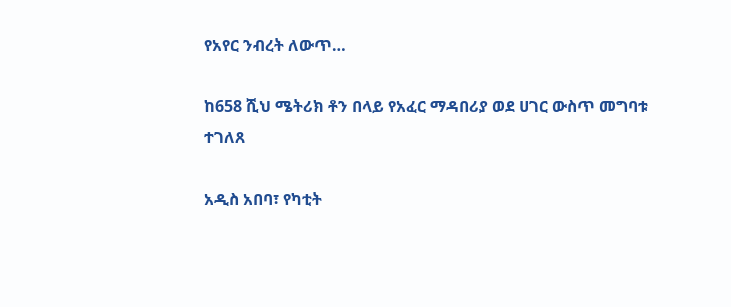የአየር ንብረት ለውጥ…

ከ658 ሺህ ሜትሪክ ቶን በላይ የአፈር ማዳበሪያ ወደ ሀገር ውስጥ መግባቱ ተገለጸ

አዲስ አበባ፣ የካቲት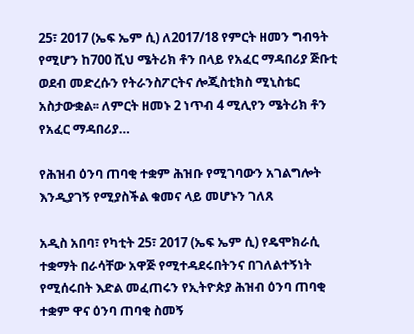25፣ 2017 (ኤፍ ኤም ሲ) ለ2017/18 የምርት ዘመን ግብዓት የሚሆን ከ700 ሺህ ሜትሪክ ቶን በላይ የአፈር ማዳበሪያ ጅቡቲ ወደብ መድረሱን የትራንስፖርትና ሎጂስቲክስ ሚኒስቴር አስታውቋል፡፡ ለምርት ዘመኑ 2 ነጥብ 4 ሚሊየን ሜትሪክ ቶን የአፈር ማዳበሪያ…

የሕዝብ ዕንባ ጠባቂ ተቋም ሕዝቡ የሚገባውን አገልግሎት እንዲያገኝ የሚያስችል ቁመና ላይ መሆኑን ገለጸ

አዲስ አበባ፣ የካቲት 25፣ 2017 (ኤፍ ኤም ሲ) የዴሞክራሲ ተቋማት በራሳቸው አዋጅ የሚተዳደሩበትንና በገለልተኝነት የሚሰሩበት እድል መፈጠሩን የኢትዮጵያ ሕዝብ ዕንባ ጠባቂ ተቋም ዋና ዕንባ ጠባቂ ስመኝ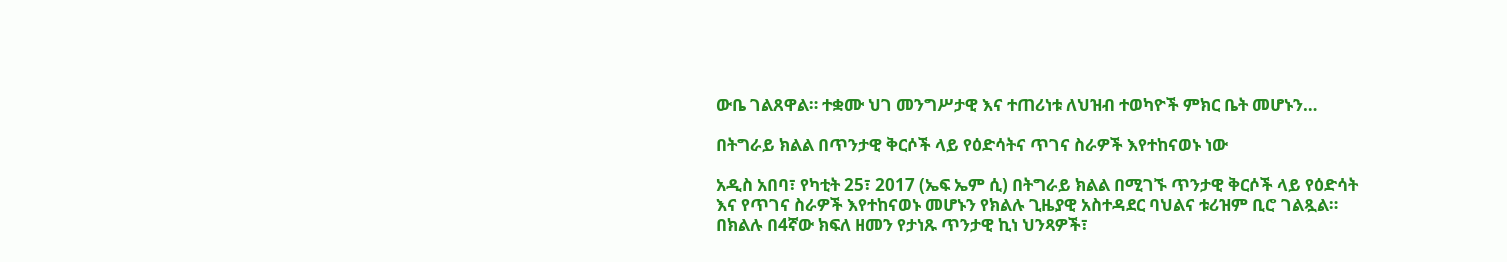ውቤ ገልጸዋል። ተቋሙ ህገ መንግሥታዊ እና ተጠሪነቱ ለህዝብ ተወካዮች ምክር ቤት መሆኑን…

በትግራይ ክልል በጥንታዊ ቅርሶች ላይ የዕድሳትና ጥገና ስራዎች እየተከናወኑ ነው

አዲስ አበባ፣ የካቲት 25፣ 2017 (ኤፍ ኤም ሲ) በትግራይ ክልል በሚገኙ ጥንታዊ ቅርሶች ላይ የዕድሳት እና የጥገና ስራዎች እየተከናወኑ መሆኑን የክልሉ ጊዜያዊ አስተዳደር ባህልና ቱሪዝም ቢሮ ገልጿል። በክልሉ በ4ኛው ክፍለ ዘመን የታነጹ ጥንታዊ ኪነ ህንጻዎች፣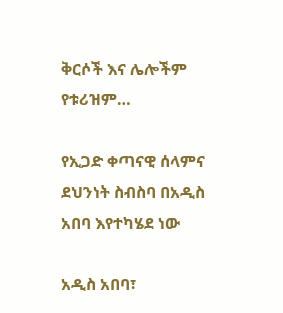ቅርሶች እና ሌሎችም የቱሪዝም…

የኢጋድ ቀጣናዊ ሰላምና ደህንነት ስብስባ በአዲስ አበባ እየተካሄደ ነው

አዲስ አበባ፣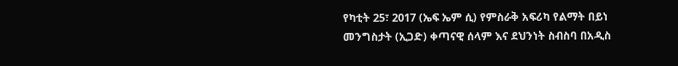የካቲት 25፣ 2017 (ኤፍ ኤም ሲ) የምስራቅ አፍሪካ የልማት በይነ መንግስታት (ኢጋድ) ቀጣናዊ ሰላም እና ደህንነት ስብስባ በአዲስ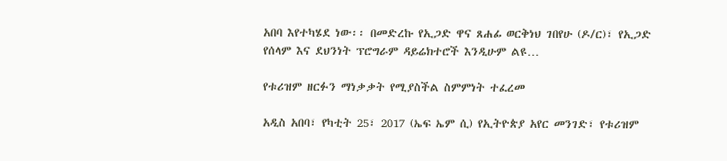አበባ እየተካሄደ ነው፡፡ በመድረኩ የኢጋድ ዋና ጸሐፊ ወርቅነህ ገበየሁ (ዶ/ር)፣ የኢጋድ የሰላም እና ደህንነት ፕሮግራም ዳይሬክተሮች እንዲሁም ልዩ…

የቱሪዝም ዘርፉን ማነቃቃት የሚያስችል ስምምነት ተፈረመ

አዲስ አበባ፣ የካቲት 25፣ 2017 (ኤፍ ኤም ሲ) የኢትዮጵያ አየር መንገድ፣ የቱሪዝም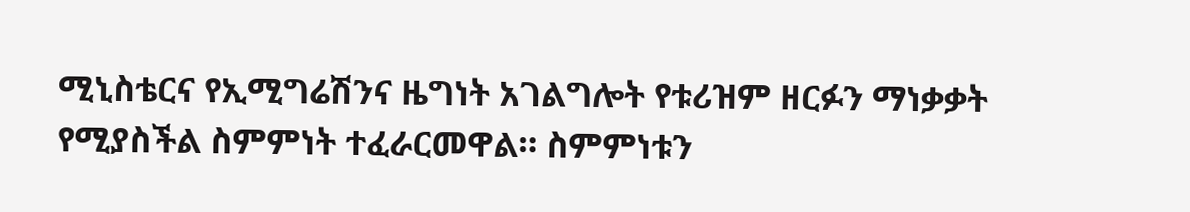ሚኒስቴርና የኢሚግሬሽንና ዜግነት አገልግሎት የቱሪዝም ዘርፉን ማነቃቃት የሚያስችል ስምምነት ተፈራርመዋል። ስምምነቱን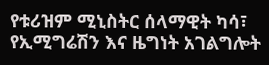የቱሪዝም ሚኒስትር ሰላማዊት ካሳ፣ የኢሚግሬሽን እና ዜግነት አገልግሎት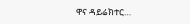ዋና ዳይሬክተር…